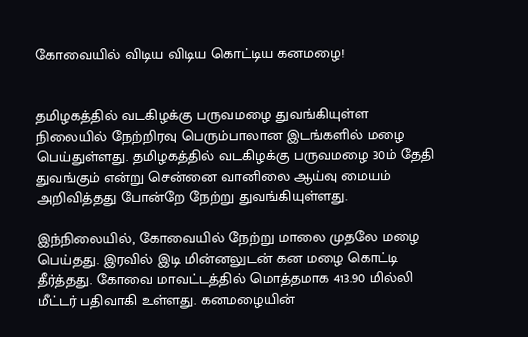கோவையில் விடிய விடிய கொட்டிய கனமழை!


தமிழகத்தில் வடகிழக்கு பருவமழை துவங்கியுள்ள நிலையில் நேற்றிரவு பெரும்பாலான இடங்களில் மழை பெய்துள்ளது. தமிழகத்தில் வடகிழக்கு பருவமழை 30ம் தேதி துவங்கும் என்று சென்னை வானிலை ஆய்வு மையம் அறிவித்தது போன்றே நேற்று துவங்கியுள்ளது.

இந்நிலையில், கோவையில் நேற்று மாலை முதலே மழை பெய்தது. இரவில் இடி மின்னலுடன் கன மழை கொட்டி தீர்த்தது. கோவை மாவட்டத்தில் மொத்தமாக 413.90 மில்லி மீட்டர் பதிவாகி உள்ளது. கனமழையின்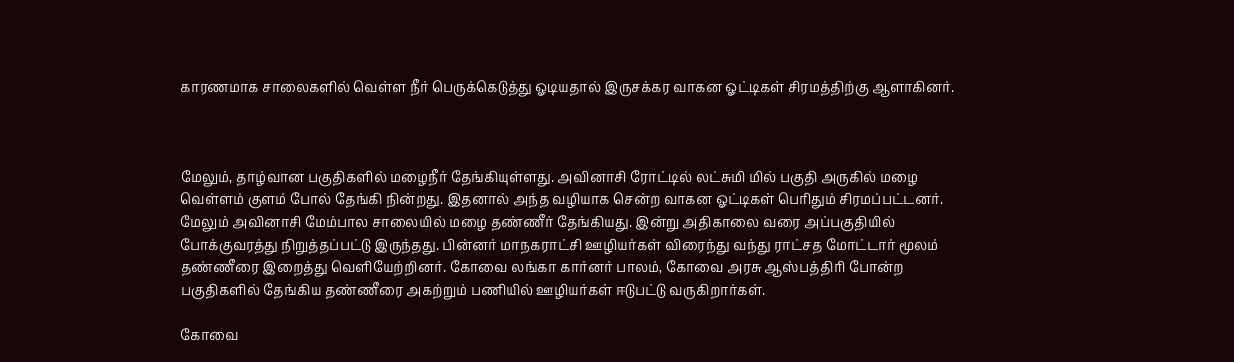காரணமாக சாலைகளில் வெள்ள நீர் பெருக்கெடுத்து ஓடியதால் இருசக்கர வாகன ஓட்டிகள் சிரமத்திற்கு ஆளாகினர்.



மேலும், தாழ்வான பகுதிகளில் மழைநீர் தேங்கியுள்ளது. அவினாசி ரோட்டில் லட்சுமி மில் பகுதி அருகில் மழை வெள்ளம் குளம் போல் தேங்கி நின்றது. இதனால் அந்த வழியாக சென்ற வாகன ஓட்டிகள் பெரிதும் சிரமப்பட்டனர். மேலும் அவினாசி மேம்பால சாலையில் மழை தண்ணீர் தேங்கியது. இன்று அதிகாலை வரை அப்பகுதியில் போக்குவரத்து நிறுத்தப்பட்டு இருந்தது. பின்னர் மாநகராட்சி ஊழியர்கள் விரைந்து வந்து ராட்சத மோட்டார் மூலம் தண்ணீரை இறைத்து வெளியேற்றினர். கோவை லங்கா கார்னர் பாலம், கோவை அரசு ஆஸ்பத்திரி போன்ற பகுதிகளில் தேங்கிய தண்ணீரை அகற்றும் பணியில் ஊழியர்கள் ஈடுபட்டு வருகிறார்கள்.

கோவை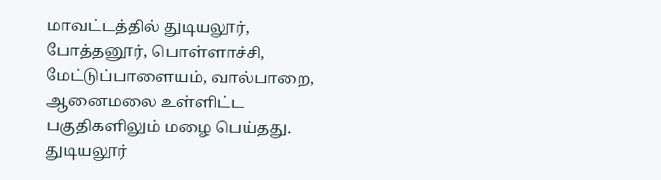மாவட்டத்தில் துடியலூர், போத்தனூர், பொள்ளாச்சி, மேட்டுப்பாளையம், வால்பாறை, ஆனைமலை உள்ளிட்ட பகுதிகளிலும் மழை பெய்தது. துடியலூர்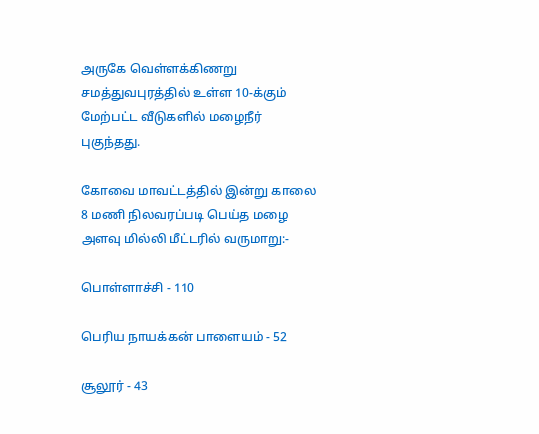அருகே வெள்ளக்கிணறு சமத்துவபுரத்தில் உள்ள 10-க்கும் மேற்பட்ட வீடுகளில் மழைநீர் புகுந்தது.

கோவை மாவட்டத்தில் இன்று காலை 8 மணி நிலவரப்படி பெய்த மழை அளவு மில்லி மீட்டரில் வருமாறு:-

பொள்ளாச்சி - 110

பெரிய நாயக்கன் பாளையம் - 52

சூலூர் - 43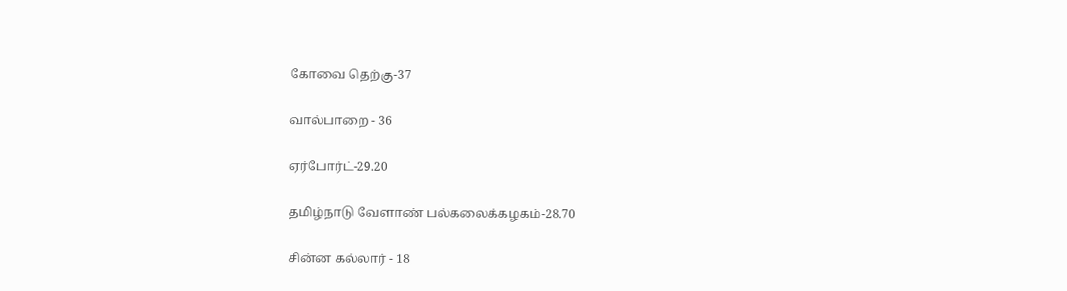கோவை தெற்கு-37

வால்பாறை - 36

ஏர்போர்ட்-29.20

தமிழ்நாடு வேளாண் பல்கலைக்கழகம்-28.70

சின்ன கல்லார் - 18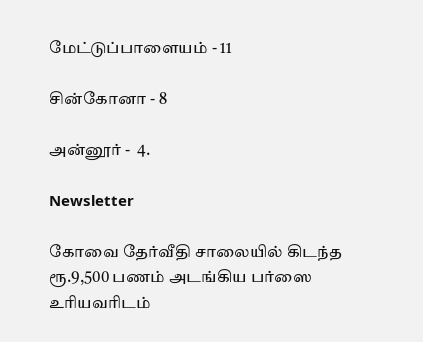மேட்டுப்பாளையம் - 11

சின்கோனா - 8

அன்னூர் -  4.

Newsletter

கோவை தேர்வீதி சாலையில் கிடந்த ரூ.9,500 பணம் அடங்கிய பர்ஸை உரியவரிடம்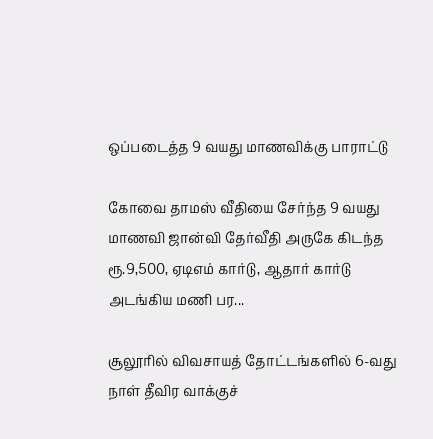ஒப்படைத்த 9 வயது மாணவிக்கு பாராட்டு

கோவை தாமஸ் வீதியை சேர்ந்த 9 வயது மாணவி ஜான்வி தேர்வீதி அருகே கிடந்த ரூ.9,500, ஏடிஎம் கார்டு, ஆதார் கார்டு அடங்கிய மணி பர...

சூலூரில் விவசாயத் தோட்டங்களில் 6-வது நாள் தீவிர வாக்குச்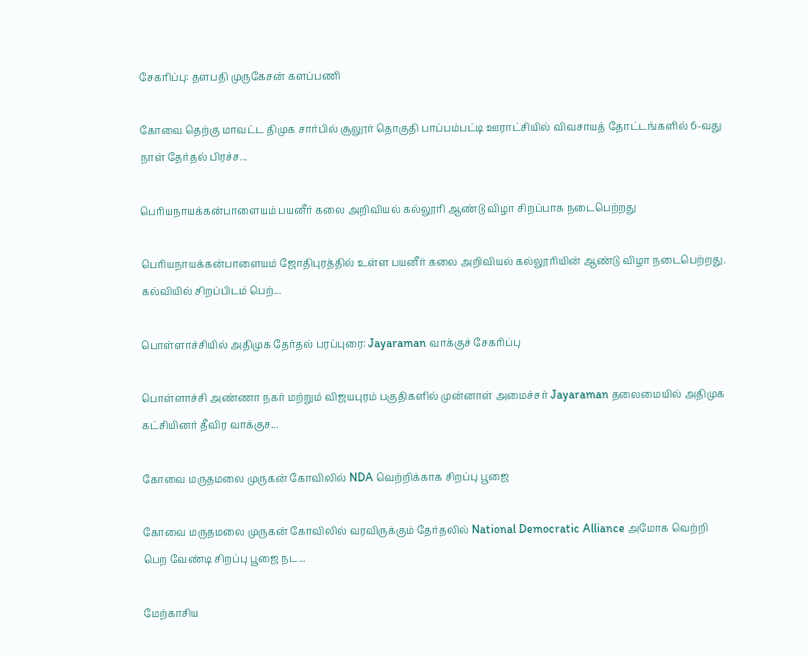சேகரிப்பு: தளபதி முருகேசன் களப்பணி

கோவை தெற்கு மாவட்ட திமுக சார்பில் சூலூர் தொகுதி பாப்பம்பட்டி ஊராட்சியில் விவசாயத் தோட்டங்களில் 6-வது நாள் தேர்தல் பிரச்ச...

பெரியநாயக்கன்பாளையம் பயனீர் கலை அறிவியல் கல்லூரி ஆண்டு விழா சிறப்பாக நடைபெற்றது

பெரியநாயக்கன்பாளையம் ஜோதிபுரத்தில் உள்ள பயனீர் கலை அறிவியல் கல்லூரியின் ஆண்டு விழா நடைபெற்றது. கல்வியில் சிறப்பிடம் பெற்...

பொள்ளாச்சியில் அதிமுக தேர்தல் பரப்புரை: Jayaraman வாக்குச் சேகரிப்பு

பொள்ளாச்சி அண்ணா நகர் மற்றும் விஜயபுரம் பகுதிகளில் முன்னாள் அமைச்சர் Jayaraman தலைமையில் அதிமுக கட்சியினர் தீவிர வாக்குச...

கோவை மருதமலை முருகன் கோவிலில் NDA வெற்றிக்காக சிறப்பு பூஜை

கோவை மருதமலை முருகன் கோவிலில் வரவிருக்கும் தேர்தலில் National Democratic Alliance அமோக வெற்றி பெற வேண்டி சிறப்பு பூஜை நட...

மேற்காசிய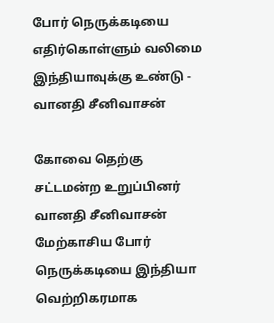போர் நெருக்கடியை எதிர்கொள்ளும் வலிமை இந்தியாவுக்கு உண்டு - வானதி சீனிவாசன்

கோவை தெற்கு சட்டமன்ற உறுப்பினர் வானதி சீனிவாசன் மேற்காசிய போர் நெருக்கடியை இந்தியா வெற்றிகரமாக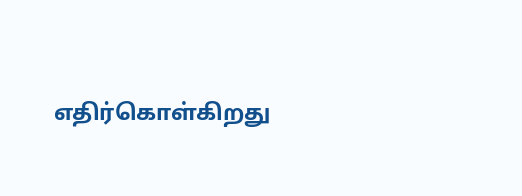எதிர்கொள்கிறது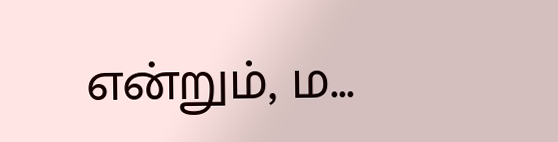என்றும், ம...